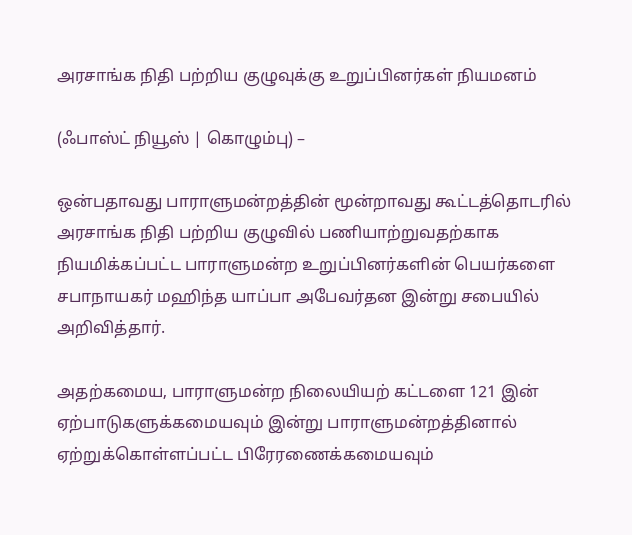அரசாங்க நிதி பற்றிய குழுவுக்கு உறுப்பினர்கள் நியமனம்

(ஃபாஸ்ட் நியூஸ் | கொழும்பு) –

ஒன்பதாவது பாராளுமன்றத்தின் மூன்றாவது கூட்டத்தொடரில் அரசாங்க நிதி பற்றிய குழுவில் பணியாற்றுவதற்காக நியமிக்கப்பட்ட பாராளுமன்ற உறுப்பினர்களின் பெயர்களை சபாநாயகர் மஹிந்த யாப்பா அபேவர்தன இன்று சபையில் அறிவித்தார்.

அதற்கமைய, பாராளுமன்ற நிலையியற் கட்டளை 121 இன் ஏற்பாடுகளுக்கமையவும் இன்று பாராளுமன்றத்தினால் ஏற்றுக்கொள்ளப்பட்ட பிரேரணைக்கமையவும்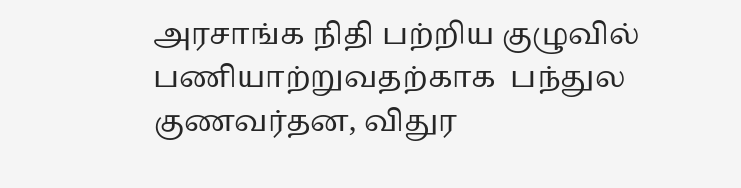அரசாங்க நிதி பற்றிய குழுவில் பணியாற்றுவதற்காக  பந்துல குணவர்தன, விதுர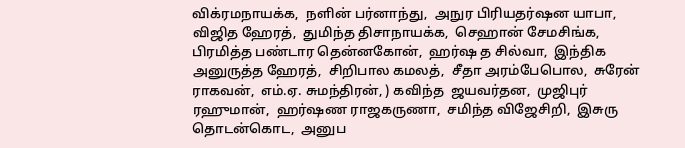விக்ரமநாயக்க,  நளின் பர்னாந்து,  அநுர பிரியதர்ஷன யாபா,  விஜித ஹேரத்,  துமிந்த திசாநாயக்க,  செஹான் சேமசிங்க, பிரமித்த பண்டார தென்னகோன்,  ஹர்ஷ த சில்வா,  இந்திக அனுருத்த ஹேரத்,  சிறிபால கமலத்,  சீதா அரம்பேபொல,  சுரேன் ராகவன்,  எம்.ஏ. சுமந்திரன், ) கவிந்த  ஜயவர்தன,  முஜிபுர் ரஹுமான்,  ஹர்ஷண ராஜகருணா,  சமிந்த விஜேசிறி,  இசுரு தொடன்கொட,  அனுப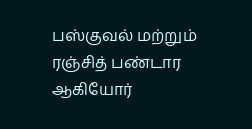பஸ்குவல் மற்றும்  ரஞ்சித் பண்டார ஆகியோர்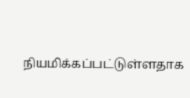நியமிக்கப்பட்டுள்ளதாக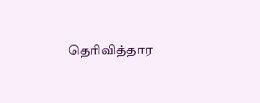தெரிவித்தார